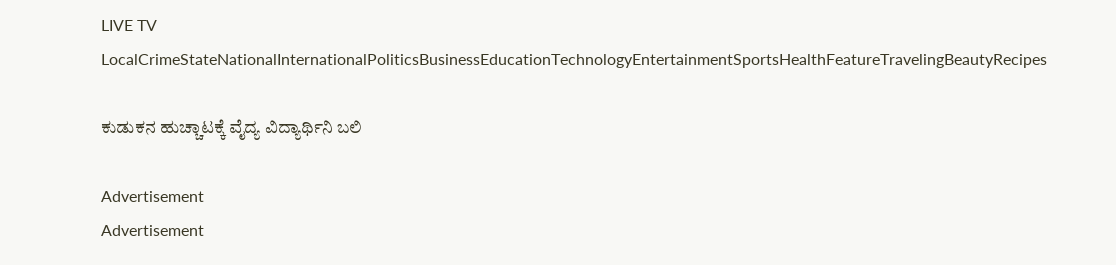LIVE TV LocalCrimeStateNationalInternationalPoliticsBusinessEducationTechnologyEntertainmentSportsHealthFeatureTravelingBeautyRecipes

ಕುಡುಕನ ಹುಚ್ಚಾಟಕ್ಕೆ ವೈದ್ಯ ವಿದ್ಯಾರ್ಥಿನಿ ಬಲಿ

Advertisement
Advertisement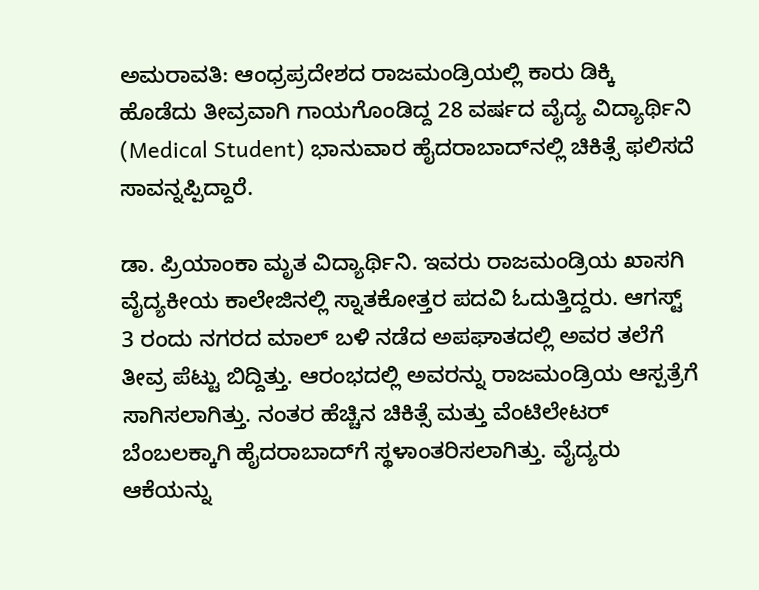ಅಮರಾವತಿ: ಆಂಧ್ರಪ್ರದೇಶದ ರಾಜಮಂಡ್ರಿಯಲ್ಲಿ ಕಾರು ಡಿಕ್ಕಿ  ಹೊಡೆದು ತೀವ್ರವಾಗಿ ಗಾಯಗೊಂಡಿದ್ದ 28 ವರ್ಷದ ವೈದ್ಯ ವಿದ್ಯಾರ್ಥಿನಿ (Medical Student) ಭಾನುವಾರ ಹೈದರಾಬಾದ್‌ನಲ್ಲಿ ಚಿಕಿತ್ಸೆ ಫಲಿಸದೆ ಸಾವನ್ನಪ್ಪಿದ್ದಾರೆ.

ಡಾ. ಪ್ರಿಯಾಂಕಾ ಮೃತ ವಿದ್ಯಾರ್ಥಿನಿ. ಇವರು ರಾಜಮಂಡ್ರಿಯ ಖಾಸಗಿ ವೈದ್ಯಕೀಯ ಕಾಲೇಜಿನಲ್ಲಿ ಸ್ನಾತಕೋತ್ತರ ಪದವಿ ಓದುತ್ತಿದ್ದರು. ಆಗಸ್ಟ್ 3 ರಂದು ನಗರದ ಮಾಲ್ ಬಳಿ ನಡೆದ ಅಪಘಾತದಲ್ಲಿ ಅವರ ತಲೆಗೆ ತೀವ್ರ ಪೆಟ್ಟು ಬಿದ್ದಿತ್ತು. ಆರಂಭದಲ್ಲಿ ಅವರನ್ನು ರಾಜಮಂಡ್ರಿಯ ಆಸ್ಪತ್ರೆಗೆ ಸಾಗಿಸಲಾಗಿತ್ತು. ನಂತರ ಹೆಚ್ಚಿನ ಚಿಕಿತ್ಸೆ ಮತ್ತು ವೆಂಟಿಲೇಟರ್ ಬೆಂಬಲಕ್ಕಾಗಿ ಹೈದರಾಬಾದ್‌ಗೆ ಸ್ಥಳಾಂತರಿಸಲಾಗಿತ್ತು. ವೈದ್ಯರು ಆಕೆಯನ್ನು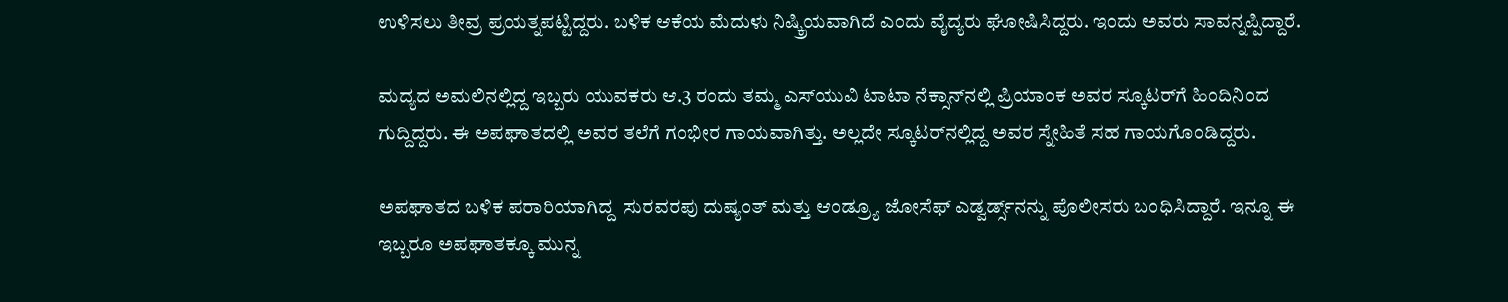ಉಳಿಸಲು ತೀವ್ರ ಪ್ರಯತ್ನಪಟ್ಟಿದ್ದರು. ಬಳಿಕ ಆಕೆಯ ಮೆದುಳು ನಿಷ್ಕ್ರಿಯವಾಗಿದೆ ಎಂದು ವೈದ್ಯರು ಘೋಷಿಸಿದ್ದರು. ಇಂದು ಅವರು ಸಾವನ್ನಪ್ಪಿದ್ದಾರೆ.

ಮದ್ಯದ ಅಮಲಿನಲ್ಲಿದ್ದ ಇಬ್ಬರು ಯುವಕರು ಆ.3 ರಂದು ತಮ್ಮ ಎಸ್‌ಯುವಿ ಟಾಟಾ ನೆಕ್ಸಾನ್‌ನಲ್ಲಿ ಪ್ರಿಯಾಂಕ ಅವರ ಸ್ಕೂಟರ್‌ಗೆ ಹಿಂದಿನಿಂದ ಗುದ್ದಿದ್ದರು. ಈ ಅಪಘಾತದಲ್ಲಿ ಅವರ ತಲೆಗೆ ಗಂಭೀರ ಗಾಯವಾಗಿತ್ತು. ಅಲ್ಲದೇ ಸ್ಕೂಟರ್‌ನಲ್ಲಿದ್ದ ಅವರ ಸ್ನೇಹಿತೆ ಸಹ ಗಾಯಗೊಂಡಿದ್ದರು.

ಅಪಘಾತದ ಬಳಿಕ ಪರಾರಿಯಾಗಿದ್ದ  ಸುರವರಪು ದುಷ್ಯಂತ್ ಮತ್ತು ಆಂಡ್ರ್ಯೂ ಜೋಸೆಫ್ ಎಡ್ವರ್ಡ್ಸ್‌ನನ್ನು ಪೊಲೀಸರು ಬಂಧಿಸಿದ್ದಾರೆ. ಇನ್ನೂ ಈ ಇಬ್ಬರೂ ಅಪಘಾತಕ್ಕೂ ಮುನ್ನ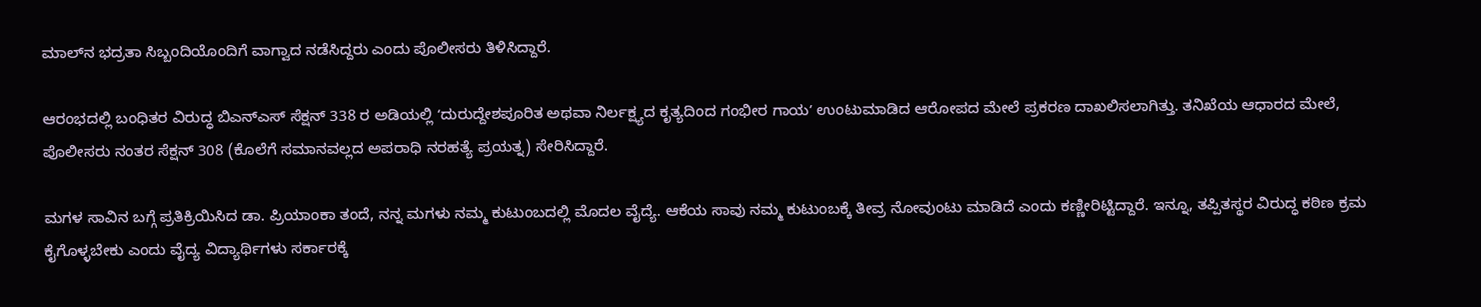ಮಾಲ್‌ನ ಭದ್ರತಾ ಸಿಬ್ಬಂದಿಯೊಂದಿಗೆ ವಾಗ್ವಾದ ನಡೆಸಿದ್ದರು ಎಂದು ಪೊಲೀಸರು ತಿಳಿಸಿದ್ದಾರೆ.

ಆರಂಭದಲ್ಲಿ ಬಂಧಿತರ ವಿರುದ್ಧ ಬಿಎನ್‌ಎಸ್ ಸೆಕ್ಷನ್ 338 ರ ಅಡಿಯಲ್ಲಿ ʻದುರುದ್ದೇಶಪೂರಿತ ಅಥವಾ ನಿರ್ಲಕ್ಷ್ಯದ ಕೃತ್ಯದಿಂದ ಗಂಭೀರ ಗಾಯʼ ಉಂಟುಮಾಡಿದ ಆರೋಪದ ಮೇಲೆ ಪ್ರಕರಣ ದಾಖಲಿಸಲಾಗಿತ್ತು. ತನಿಖೆಯ ಆಧಾರದ ಮೇಲೆ, ಪೊಲೀಸರು ನಂತರ ಸೆಕ್ಷನ್ 308 (ಕೊಲೆಗೆ ಸಮಾನವಲ್ಲದ ಅಪರಾಧಿ ನರಹತ್ಯೆ ಪ್ರಯತ್ನ) ಸೇರಿಸಿದ್ದಾರೆ.

ಮಗಳ ಸಾವಿನ ಬಗ್ಗೆ ಪ್ರತಿಕ್ರಿಯಿಸಿದ ಡಾ. ಪ್ರಿಯಾಂಕಾ ತಂದೆ, ನನ್ನ ಮಗಳು ನಮ್ಮ ಕುಟುಂಬದಲ್ಲಿ ಮೊದಲ ವೈದ್ಯೆ. ಆಕೆಯ ಸಾವು ನಮ್ಮ ಕುಟುಂಬಕ್ಕೆ ತೀವ್ರ ನೋವುಂಟು ಮಾಡಿದೆ ಎಂದು ಕಣ್ಣೀರಿಟ್ಟಿದ್ದಾರೆ. ಇನ್ನೂ, ತಪ್ಪಿತಸ್ಥರ ವಿರುದ್ಧ ಕಠಿಣ ಕ್ರಮ ಕೈಗೊಳ್ಳಬೇಕು ಎಂದು ವೈದ್ಯ ವಿದ್ಯಾರ್ಥಿಗಳು ಸರ್ಕಾರಕ್ಕೆ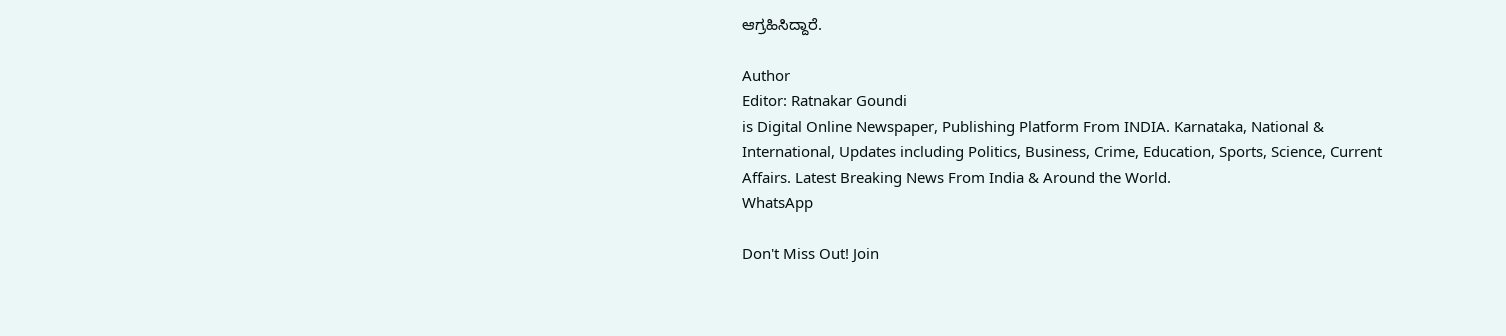ಆಗ್ರಹಿಸಿದ್ದಾರೆ.

Author
Editor: Ratnakar Goundi
is Digital Online Newspaper, Publishing Platform From INDIA. Karnataka, National & International, Updates including Politics, Business, Crime, Education, Sports, Science, Current Affairs. Latest Breaking News From India & Around the World.
WhatsApp

Don't Miss Out! Join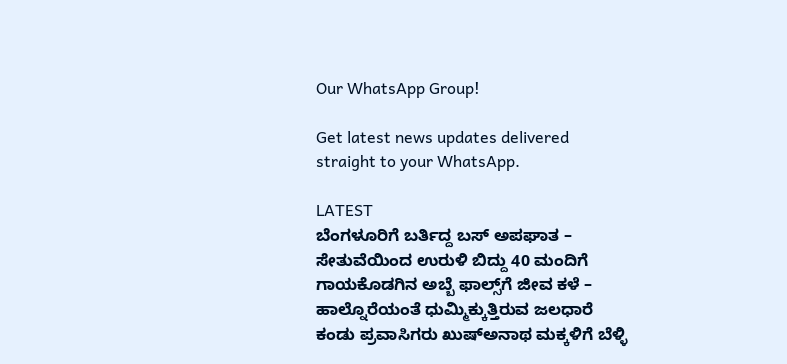Our WhatsApp Group!

Get latest news updates delivered straight to your WhatsApp.

LATEST
ಬೆಂಗಳೂರಿಗೆ ಬರ್ತಿದ್ದ ಬಸ್‌ ಅಪಘಾತ – ಸೇತುವೆಯಿಂದ ಉರುಳಿ ಬಿದ್ದು 40 ಮಂದಿಗೆ ಗಾಯಕೊಡಗಿನ ಅಬ್ಬೆ ಫಾಲ್ಸ್‌ಗೆ ಜೀವ ಕಳೆ – ಹಾಲ್ನೊರೆಯಂತೆ ಧುಮ್ಮಿಕ್ಕುತ್ತಿರುವ ಜಲಧಾರೆ ಕಂಡು ಪ್ರವಾಸಿಗರು ಖುಷ್‌ಅನಾಥ ಮಕ್ಕಳಿಗೆ ಬೆಳ್ಳಿ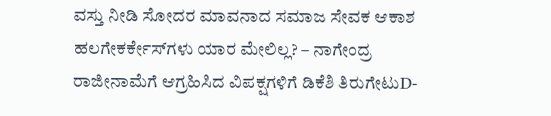ವಸ್ತು ನೀಡಿ ಸೋದರ ಮಾವನಾದ ಸಮಾಜ ಸೇವಕ ಆಕಾಶ ಹಲಗೇಕರ್ಕೇಸ್‌ಗಳು ಯಾರ ಮೇಲಿಲ್ಲ? – ನಾಗೇಂದ್ರ ರಾಜೀನಾಮೆಗೆ ಆಗ್ರಹಿಸಿದ ವಿಪಕ್ಷಗಳಿಗೆ ಡಿಕೆಶಿ ತಿರುಗೇಟುD-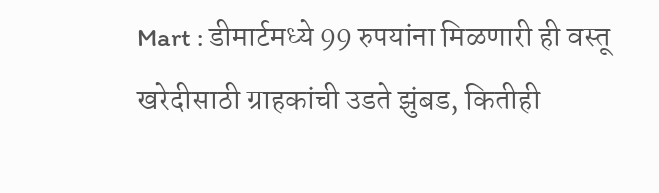Mart : डीमार्टमध्ये 99 रुपयांना मिळणारी ही वस्तू खरेदीसाठी ग्राहकांची उडते झुंबड, कितीही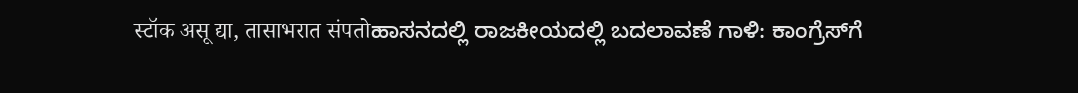स्टॉक असू द्या, तासाभरात संपतोಹಾಸನದಲ್ಲಿ ರಾಜಕೀಯದಲ್ಲಿ ಬದಲಾವಣೆ ಗಾಳಿ: ಕಾಂಗ್ರೆಸ್‌ಗೆ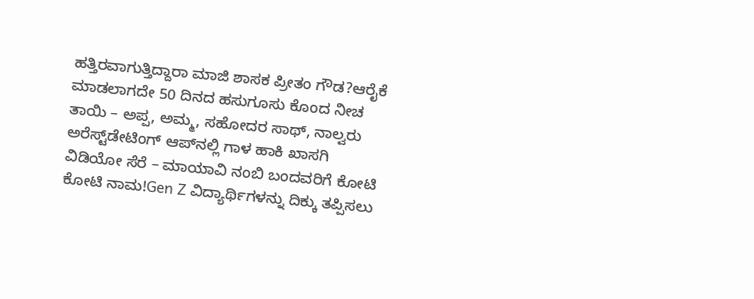ಹತ್ತಿರವಾಗುತ್ತಿದ್ದಾರಾ ಮಾಜಿ ಶಾಸಕ ಪ್ರೀತಂ ಗೌಡ?ಆರೈಕೆ ಮಾಡಲಾಗದೇ 50 ದಿನದ ಹಸುಗೂಸು ಕೊಂದ ನೀಚ ತಾಯಿ – ಅಪ್ಪ, ಅಮ್ಮ, ಸಹೋದರ ಸಾಥ್‌, ನಾಲ್ವರು ಅರೆಸ್ಟ್‌ಡೇಟಿಂಗ್ ಆಪ್‌ನಲ್ಲಿ ಗಾಳ ಹಾಕಿ ಖಾಸಗಿ ವಿಡಿಯೋ ಸೆರೆ – ಮಾಯಾವಿ ನಂಬಿ ಬಂದವರಿಗೆ ಕೋಟಿ ಕೋಟಿ ನಾಮ!Gen Z ವಿದ್ಯಾರ್ಥಿಗಳನ್ನು ದಿಕ್ಕು ತಪ್ಪಿಸಲು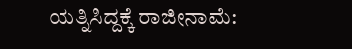ಯತ್ನಿಸಿದ್ದಕ್ಕೆ ರಾಜೀನಾಮೆ: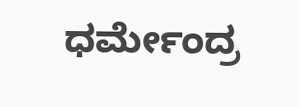ಧರ್ಮೇಂದ್ರ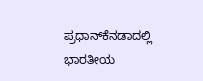ಪ್ರಧಾನ್‌ಕೆನಡಾದಲ್ಲಿ ಭಾರತೀಯ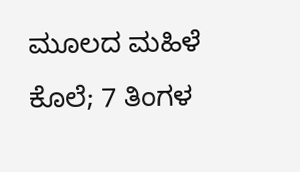ಮೂಲದ ಮಹಿಳೆ ಕೊಲೆ; 7 ತಿಂಗಳ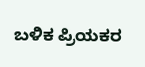ಬಳಿಕ ಪ್ರಿಯಕರ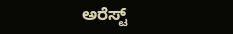ಅರೆಸ್ಟ್‌